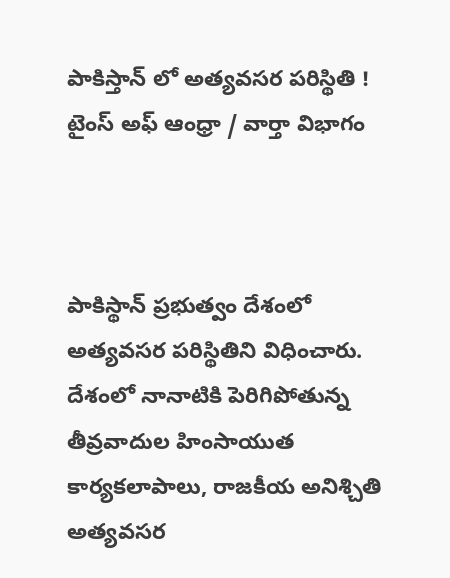పాకిస్తాన్ లో అత్యవసర పరిస్థితి !
టైంస్ అఫ్ ఆంధ్రా / వార్తా విభాగం



పాకిస్థాన్ ప్రభుత్వం దేశంలో అత్యవసర పరిస్థితిని విధించారు. దేశంలో నానాటికి పెరిగిపోతున్న తీవ్రవాదుల హింసాయుత కార్యకలాపాలు, రాజకీయ అనిశ్చితి అత్యవసర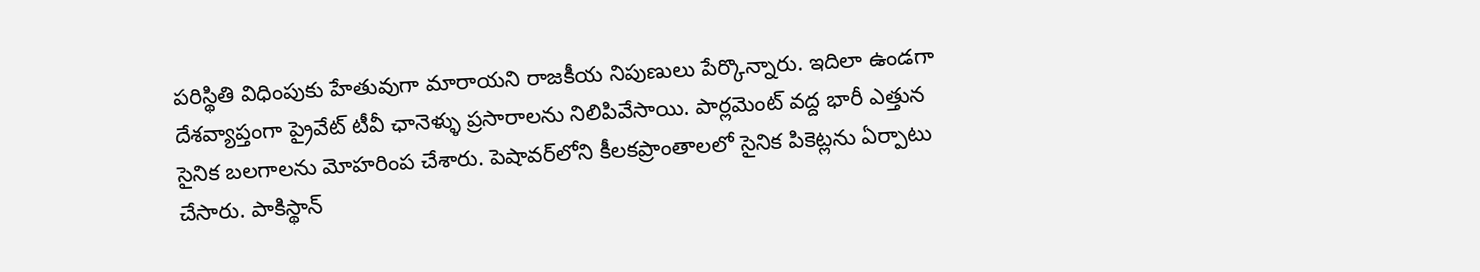పరిస్థితి విధింపుకు హేతువుగా మారాయని రాజకీయ నిపుణులు పేర్కొన్నారు. ఇదిలా ఉండగా దేశవ్యాప్తంగా ప్రైవేట్ టీవీ ఛానెళ్ళు ప్రసారాలను నిలిపివేసాయి. పార్లమెంట్ వద్ద భారీ ఎత్తున సైనిక బలగాలను మోహరింప చేశారు. పెషావర్‌లోని కీలకప్రాంతాలలో సైనిక పికెట్లను ఏర్పాటు చేసారు. పాకిస్థాన్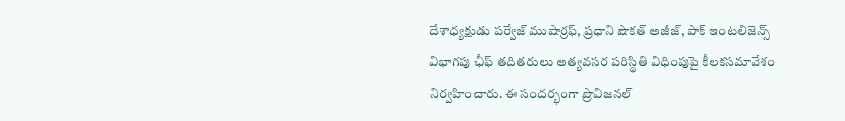దేశాధ్యక్షుడు పర్వేజ్ ముషార్రఫ్, ప్రధాని షౌకత్ అజీజ్, పాక్ ఇంటలిజెన్స్ విభాగపు ఛీఫ్ తదితరులు అత్యవసర పరిస్థితి విధింపుపై కీలకసమావేశం నిర్వహించారు. ఈ సందర్భంగా ప్రొవిజనల్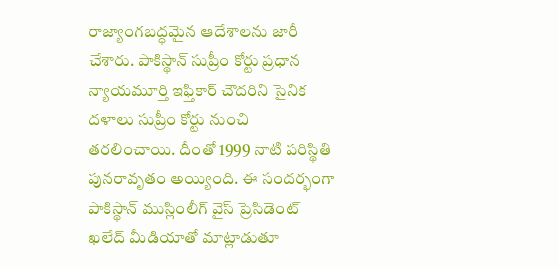రాజ్యాంగబద్ధమైన ఆదేశాలను జారీ చేశారు. పాకిస్థాన్ సుప్రీం కోర్టు ప్రధాన న్యాయమూర్తి ఇఫ్తికార్ చౌదరిని సైనిక దళాలు సుప్రీం కోర్టు నుంచి తరలించాయి. దీంతో 1999 నాటి పరిస్థితి పునరావృతం అయ్యింది. ఈ సందర్భంగా పాకిస్థాన్ ముస్లింలీగ్ వైస్ ప్రెసిడెంట్ ఖలేద్ మీడియాతో మాట్లాడుతూ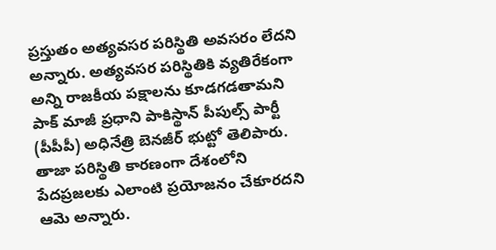ప్రస్తుతం అత్యవసర పరిస్థితి అవసరం లేదని అన్నారు. అత్యవసర పరిస్థితికి వ్యతిరేకంగా అన్ని రాజకీయ పక్షాలను కూడగడతామని పాక్ మాజీ ప్రధాని పాకిస్థాన్ పీపుల్స్ పార్టీ (పీపీపీ) అధినేత్రి బెనజీర్ భుట్టో తెలిపారు. తాజా పరిస్థితి కారణంగా దేశంలోని పేదప్రజలకు ఎలాంటి ప్రయోజనం చేకూరదని ఆమె అన్నారు.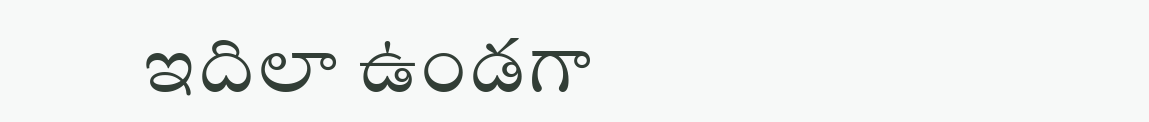ఇదిలా ఉండగా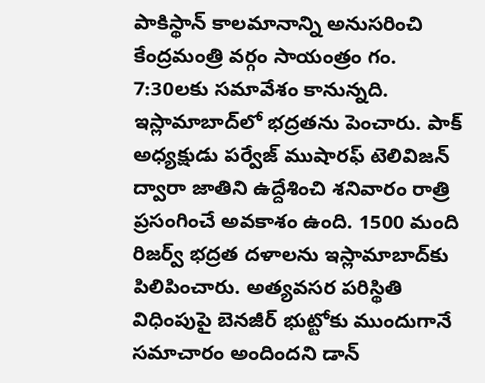పాకిస్థాన్ కాలమానాన్ని అనుసరించి కేంద్రమంత్రి వర్గం సాయంత్రం గం. 7:30లకు సమావేశం కానున్నది. ఇస్లామాబాద్‌లో భద్రతను పెంచారు. పాక్ అధ్యక్షుడు పర్వేజ్ ముషారఫ్ టెలివిజన్ ద్వారా జాతిని ఉద్దేశించి శనివారం రాత్రి ప్రసంగించే అవకాశం ఉంది. 1500 మంది రిజర్వ్ భద్రత దళాలను ఇస్లామాబాద్‌కు పిలిపించారు. అత్యవసర పరిస్థితి విధింపుపై బెనజీర్ భుట్టోకు ముందుగానే సమాచారం అందిందని డాన్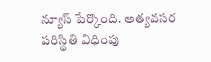న్యూస్ పేర్కొంది. అత్యవసర పరిస్థితి విధింపు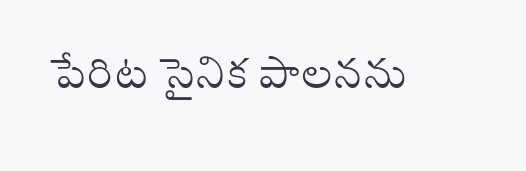పేరిట సైనిక పాలనను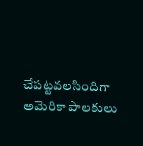చేపట్టవలసిందిగా అమెరికా పాలకులు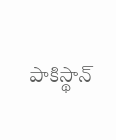పాకిస్థాన్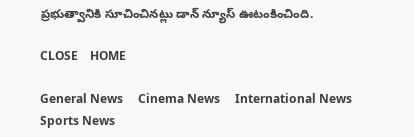ప్రభుత్వానికి సూచించినట్లు డాన్ న్యూస్ ఊటంకించింది.

CLOSE    HOME

General News     Cinema News     International News     Sports News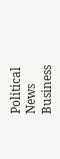Political News     Business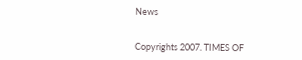News


Copyrights 2007. TIMES OF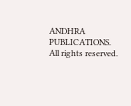ANDHRA PUBLICATIONS. All rights reserved.